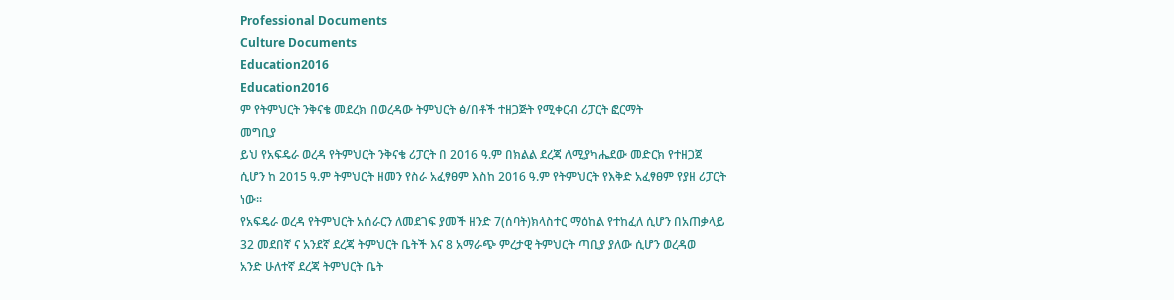Professional Documents
Culture Documents
Education2016
Education2016
ም የትምህርት ንቅናቄ መደረክ በወረዳው ትምህርት ፅ/በቶች ተዘጋጅት የሚቀርብ ሪፓርት ፎርማት
መግቢያ
ይህ የአፍዴራ ወረዳ የትምህርት ንቅናቄ ሪፓርት በ 2016 ዓ.ም በክልል ደረጃ ለሚያካሔደው መድርክ የተዘጋጀ
ሲሆን ከ 2015 ዓ.ም ትምህርት ዘመን የስራ አፈፃፀም እስከ 2016 ዓ.ም የትምህርት የእቅድ አፈፃፀም የያዘ ሪፓርት
ነው፡፡
የአፍዴራ ወረዳ የትምህርት አሰራርን ለመደገፍ ያመች ዘንድ 7(ሰባት)ክላስተር ማዕከል የተከፈለ ሲሆን በአጠቃላይ
32 መደበኛ ና አንደኛ ደረጃ ትምህርት ቤትች እና 8 አማራጭ ምረታዊ ትምህርት ጣቢያ ያለው ሲሆን ወረዳወ
አንድ ሁለተኛ ደረጃ ትምህርት ቤት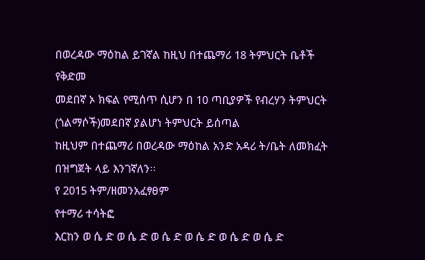በወረዳው ማዕከል ይገኛል ከዚህ በተጨማሪ 18 ትምህርት ቤቶች የቅድመ
መደበኛ ኦ ክፍል የሚሰጥ ሲሆን በ 10 ጣቢያዎች የብረሃን ትምህርት (ጎልማሶች)መደበኛ ያልሆነ ትምህርት ይሰጣል
ከዚህም በተጨማሪ በወረዳው ማዕከል አንድ አዳሪ ት/ቤት ለመክፈት በዝግጀት ላይ እንገኛለን፡፡
የ 2015 ትም/ዘመንአፈፃፀም
የተማሪ ተሳትፎ
እርከን ወ ሴ ድ ወ ሴ ድ ወ ሴ ድ ወ ሴ ድ ወ ሴ ድ ወ ሴ ድ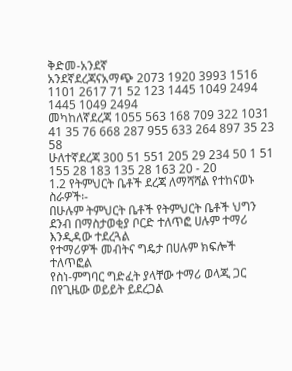ቅድመ-አንደኛ
አንደኛደረጃናአማጭ 2073 1920 3993 1516 1101 2617 71 52 123 1445 1049 2494 1445 1049 2494
መካከለኛደረጃ 1055 563 168 709 322 1031 41 35 76 668 287 955 633 264 897 35 23 58
ሁለተኛደረጃ 300 51 551 205 29 234 50 1 51 155 28 183 135 28 163 20 - 20
1.2 የትምህርት ቤቶች ደረጃ ለማሻሻል የተከናወኑ ስራዎች፡-
በሁሉም ትምህርት ቤቶች የትምህርት ቤቶች ህግን ደንብ በማስታወቂያ ቦርድ ተለጥፎ ሀሉም ተማሪ
እንዲዳው ተደረጓል
የተማሪዎች መብትና ግዴታ በሀሉም ክፍሎች ተለጥፎል
የስነ-ምግባር ግድፈት ያላቸው ተማሪ ወላጂ ጋር በየጊዜው ወይይት ይደረጋል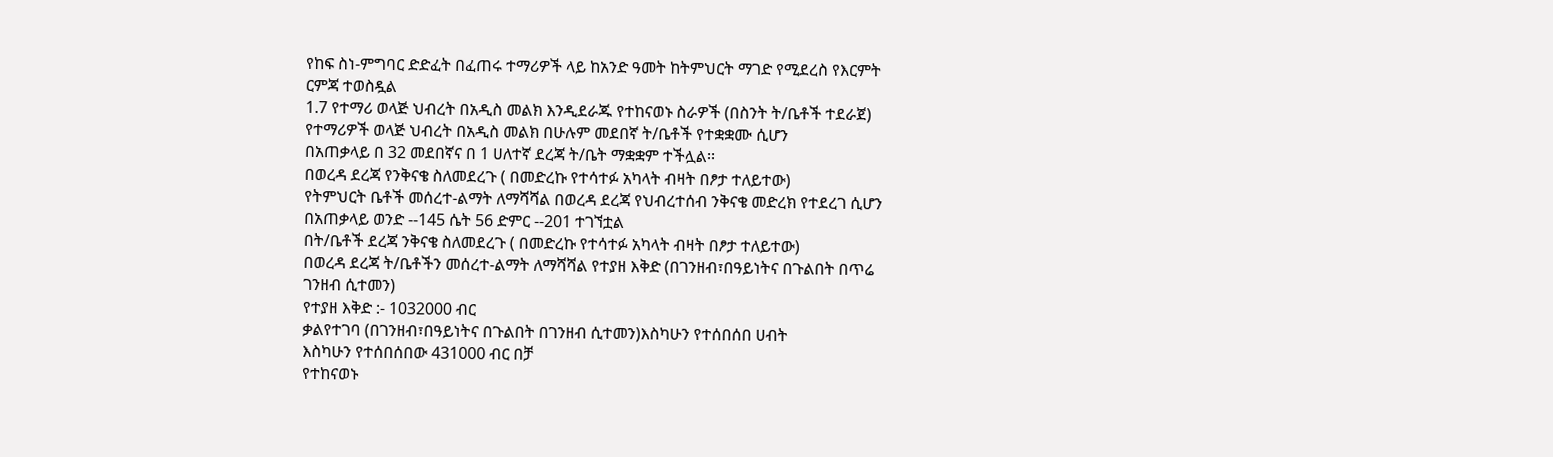የከፍ ስነ-ምግባር ድድፈት በፈጠሩ ተማሪዎች ላይ ከአንድ ዓመት ከትምህርት ማገድ የሚደረስ የእርምት
ርምጃ ተወስዷል
1.7 የተማሪ ወላጅ ህብረት በአዲስ መልክ እንዲደራጁ የተከናወኑ ስራዎች (በስንት ት/ቤቶች ተደራጀ)
የተማሪዎች ወላጅ ህብረት በአዲስ መልክ በሁሉም መደበኛ ት/ቤቶች የተቋቋሙ ሲሆን
በአጠቃላይ በ 32 መደበኛና በ 1 ሀለተኛ ደረጃ ት/ቤት ማቋቋም ተችሏል፡፡
በወረዳ ደረጃ የንቅናቄ ስለመደረጉ ( በመድረኩ የተሳተፉ አካላት ብዛት በፆታ ተለይተው)
የትምህርት ቤቶች መሰረተ-ልማት ለማሻሻል በወረዳ ደረጃ የህብረተሰብ ንቅናቄ መድረክ የተደረገ ሲሆን
በአጠቃላይ ወንድ --145 ሴት 56 ድምር --201 ተገኘቷል
በት/ቤቶች ደረጃ ንቅናቄ ስለመደረጉ ( በመድረኩ የተሳተፉ አካላት ብዛት በፆታ ተለይተው)
በወረዳ ደረጃ ት/ቤቶችን መሰረተ-ልማት ለማሻሻል የተያዘ እቅድ (በገንዘብ፣በዓይነትና በጉልበት በጥሬ
ገንዘብ ሲተመን)
የተያዘ እቅድ :- 1032000 ብር
ቃልየተገባ (በገንዘብ፣በዓይነትና በጉልበት በገንዘብ ሲተመን)እስካሁን የተሰበሰበ ሀብት
እስካሁን የተሰበሰበው 431000 ብር በቻ
የተከናወኑ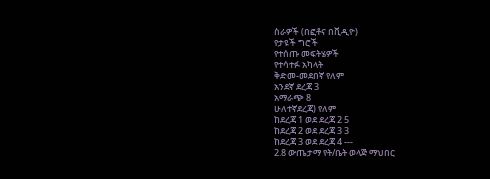ስራዎች (በፎቶና በቪዲዮ)
የታዩች ግሮች
የተሰጡ መፍትሄዎች
የተሳተፉ አካላት
ቅድመ-መደበኛ የለም
አንደኛ ደረጃ 3
አማራጭ 8
ሁለተኛደረጃ) የለም
ከደረጃ 1 ወደ ደረጃ 2 5
ከደረጃ 2 ወደ ደረጃ 3 3
ከደረጃ 3 ወደ ደረጃ 4 ---
2.8 ውጤታማ የት/ቤት ወላጅ ማህበር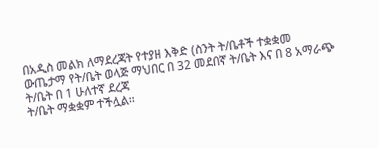በአዲስ መልክ ለማደረጃት የተያዘ እቅድ (ስንት ት/ቤቶች ተቋቋመ
ውጤታማ የት/ቤት ወላጅ ማህበር በ 32 መደበኛ ት/ቤት እና በ 8 አማራጭ ት/ቤት በ 1 ሁለተኛ ደረጃ
ት/ቤት ማቋቋም ተችሏል፡፡